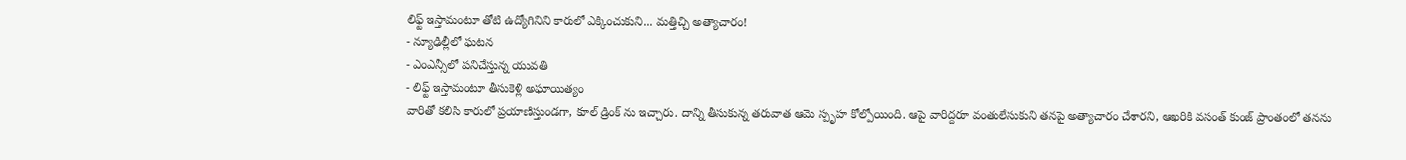లిఫ్ట్ ఇస్తామంటూ తోటి ఉద్యోగినిని కారులో ఎక్కించుకుని... మత్తిచ్చి అత్యాచారం!
- న్యూఢిల్లీలో ఘటన
- ఎంఎన్సీలో పనిచేస్తున్న యువతి
- లిఫ్ట్ ఇస్తామంటూ తీసుకెళ్లి అఘాయిత్యం
వారితో కలిసి కారులో ప్రయాణిస్తుండగా, కూల్ డ్రింక్ ను ఇచ్చారు. దాన్ని తీసుకున్న తరువాత ఆమె స్పృహ కోల్పోయింది. ఆపై వారిద్దరూ వంతులేసుకుని తనపై అత్యాచారం చేశారని, ఆఖరికి వసంత్ కుంజ్ ప్రాంతంలో తనను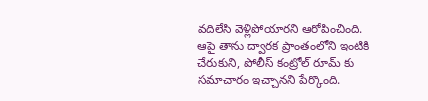వదిలేసి వెళ్లిపోయారని ఆరోపించింది. ఆపై తాను ద్వారక ప్రాంతంలోని ఇంటికి చేరుకుని, పోలీస్ కంట్రోల్ రూమ్ కు సమాచారం ఇచ్చానని పేర్కొంది.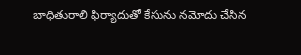బాధితురాలి ఫిర్యాదుతో కేసును నమోదు చేసిన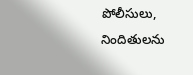పోలీసులు, నిందితులను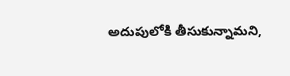అదుపులోకి తీసుకున్నామని,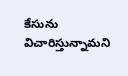కేసును విచారిస్తున్నామని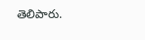తెలిపారు.